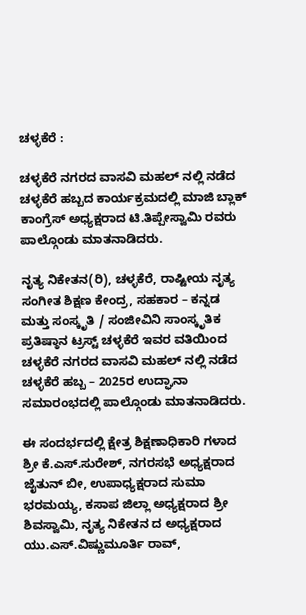ಚಳ್ಳಕೆರೆ :

ಚಳ್ಳಕೆರೆ ನಗರದ ವಾಸವಿ ಮಹಲ್ ನಲ್ಲಿ ನಡೆದ ಚಳ್ಳಕೆರೆ ಹಬ್ಬದ ಕಾರ್ಯಕ್ರಮದಲ್ಲಿ ಮಾಜಿ ಬ್ಲಾಕ್ ಕಾಂಗ್ರೆಸ್ ಅಧ್ಯಕ್ಷರಾದ ಟಿ.ತಿಪ್ಪೇಸ್ವಾಮಿ ರವರು
ಪಾಲ್ಗೊಂಡು ಮಾತನಾಡಿದರು.

ನೃತ್ಯ ನಿಕೇತನ(ರಿ), ಚಳ್ಳಕೆರೆ, ರಾಷ್ಟೀಯ ನೃತ್ಯ ಸಂಗೀತ ಶಿಕ್ಷಣ ಕೇಂದ್ರ, ಸಹಕಾರ – ಕನ್ನಡ ಮತ್ತು ಸಂಸ್ಕೃತಿ / ಸಂಜೀವಿನಿ ಸಾಂಸ್ಕೃತಿಕ ಪ್ರತಿಷ್ಠಾನ ಟ್ರಸ್ಟ್ ಚಳ್ಳಕೆರೆ ಇವರ ವತಿಯಿಂದ ಚಳ್ಳಕೆರೆ ನಗರದ ವಾಸವಿ ಮಹಲ್ ನಲ್ಲಿ ನಡೆದ ಚಳ್ಳಕೆರೆ ಹಬ್ಬ – 2025ರ ಉದ್ಘಾನಾ ಸಮಾರಂಭದಲ್ಲಿ ಪಾಲ್ಗೊಂಡು ಮಾತನಾಡಿದರು.

ಈ ಸಂದರ್ಭದಲ್ಲಿ ಕ್ಷೇತ್ರ ಶಿಕ್ಷಣಾಧಿಕಾರಿ ಗಳಾದ ಶ್ರೀ ಕೆ.ಎಸ್.ಸುರೇಶ್, ನಗರಸಭೆ ಅಧ್ಯಕ್ಷರಾದ ಜೈತುನ್ ಬೀ, ಉಪಾಧ್ಯಕ್ಷರಾದ ಸುಮಾ ಭರಮಯ್ಯ, ಕಸಾಪ ಜಿಲ್ಲಾ ಅಧ್ಯಕ್ಷರಾದ ಶ್ರೀ ಶಿವಸ್ವಾಮಿ, ನೃತ್ಯ ನಿಕೇತನ ದ ಅಧ್ಯಕ್ಷರಾದ ಯು.ಎಸ್.ವಿಷ್ಣುಮೂರ್ತಿ ರಾವ್,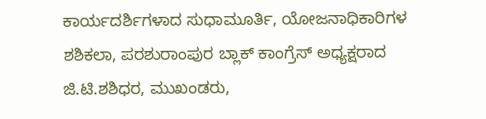ಕಾರ್ಯದರ್ಶಿಗಳಾದ ಸುಧಾಮೂರ್ತಿ, ಯೋಜನಾಧಿಕಾರಿಗಳ ಶಶಿಕಲಾ, ಪರಶುರಾಂಪುರ ಬ್ಲಾಕ್ ಕಾಂಗ್ರೆಸ್ ಅಧ್ಯಕ್ಷರಾದ ಜಿ.ಟಿ.ಶಶಿಧರ, ಮುಖಂಡರು,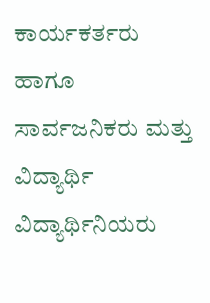ಕಾರ್ಯಕರ್ತರು ಹಾಗೂ ಸಾರ್ವಜನಿಕರು ಮತ್ತು ವಿದ್ಯಾರ್ಥಿ ವಿದ್ಯಾರ್ಥಿನಿಯರು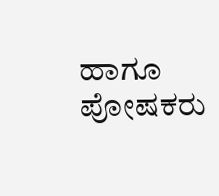ಹಾಗೂ ಪೋಷಕರು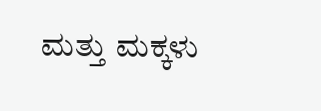ಮತ್ತು ಮಕ್ಕಳು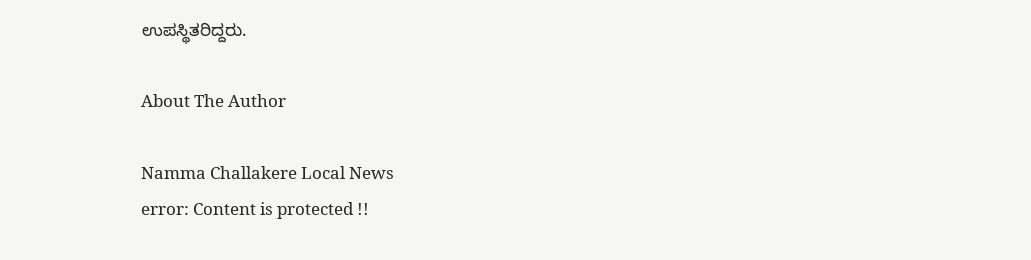ಉಪಸ್ಥಿತರಿದ್ದರು.

About The Author

Namma Challakere Local News
error: Content is protected !!